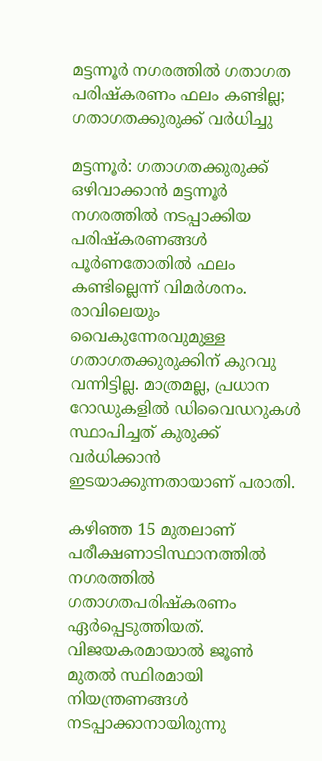മട്ടന്നൂർ നഗരത്തിൽ ഗതാഗത പരിഷ്‌കരണം ഫലം കണ്ടില്ല; ഗതാഗതക്കുരുക്ക് വർധിച്ചു

മട്ടന്നൂർ: ഗതാഗതക്കുരുക്ക് ഒഴിവാക്കാൻ മട്ടന്നൂർ നഗരത്തിൽ നടപ്പാക്കിയ പരിഷ്‌കരണങ്ങൾ പൂർണതോതിൽ ഫലം കണ്ടില്ലെന്ന് വിമർശനം. രാവിലെയും വൈകുന്നേരവുമുള്ള ഗതാഗതക്കുരുക്കിന് കുറവു വന്നിട്ടില്ല. മാത്രമല്ല, പ്രധാന റോഡുകളിൽ ഡിവൈഡറുകൾ സ്ഥാപിച്ചത് കുരുക്ക് വർധിക്കാൻ ഇടയാക്കുന്നതായാണ് പരാതി.

കഴിഞ്ഞ 15 മുതലാണ് പരീക്ഷണാടിസ്ഥാനത്തിൽ നഗരത്തിൽ ഗതാഗതപരിഷ്‌കരണം ഏർപ്പെടുത്തിയത്. വിജയകരമായാൽ ജൂൺ മുതൽ സ്ഥിരമായി നിയന്ത്രണങ്ങൾ നടപ്പാക്കാനായിരുന്നു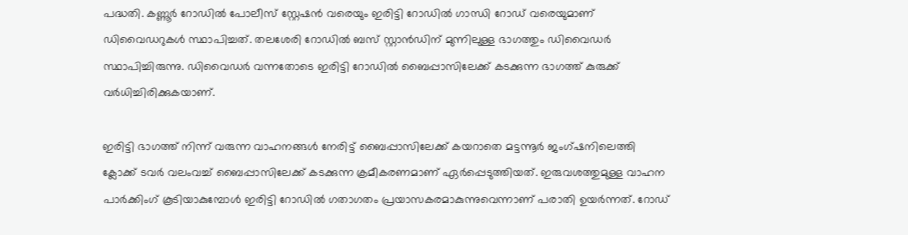പദ്ധതി. കണ്ണൂർ റോഡിൽ പോലീസ് സ്റ്റേഷൻ വരെയും ഇരിട്ടി റോഡിൽ ഗാന്ധി റോഡ് വരെയുമാണ് ഡിവൈഡറുകൾ സ്ഥാപിച്ചത്. തലശേരി റോഡിൽ ബസ് സ്റ്റാൻഡിന് മുന്നിലുള്ള ഭാഗത്തും ഡിവൈഡർ സ്ഥാപിച്ചിരുന്നു. ഡിവൈഡർ വന്നതോടെ ഇരിട്ടി റോഡിൽ ബൈപ്പാസിലേക്ക് കടക്കുന്ന ഭാഗത്ത് കുരുക്ക് വർധിച്ചിരിക്കുകയാണ്.

ഇരിട്ടി ഭാഗത്ത് നിന്ന് വരുന്ന വാഹനങ്ങൾ നേരിട്ട് ബൈപ്പാസിലേക്ക് കയറാതെ മട്ടന്നൂർ ജംഗ്ഷനിലെത്തി ക്ലോക്ക് ടവർ വലംവച്ച് ബൈപ്പാസിലേക്ക് കടക്കുന്ന ക്രമീകരണമാണ് ഏർപ്പെടുത്തിയത്. ഇരുവശത്തുമുള്ള വാഹന പാർക്കിംഗ് കൂടിയാകുമ്പോൾ ഇരിട്ടി റോഡിൽ ഗതാഗതം പ്രയാസകരമാകുന്നുവെന്നാണ് പരാതി ഉയർന്നത്. റോഡ്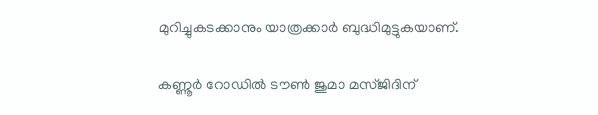മുറിച്ചുകടക്കാനും യാത്രക്കാർ ബുദ്ധിമുട്ടുകയാണ്.

കണ്ണൂർ റോഡിൽ ടൗൺ ജുമാ മസ്ജിദിന്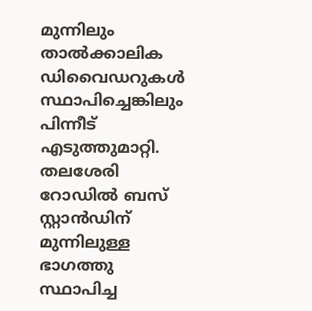മുന്നിലും താൽക്കാലിക ഡിവൈഡറുകൾ സ്ഥാപിച്ചെങ്കിലും പിന്നീട് എടുത്തുമാറ്റി. തലശേരി റോഡിൽ ബസ് സ്റ്റാൻഡിന് മുന്നിലുള്ള ഭാഗത്തു സ്ഥാപിച്ച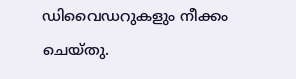ഡിവൈഡറുകളും നീക്കം ചെയ്തു.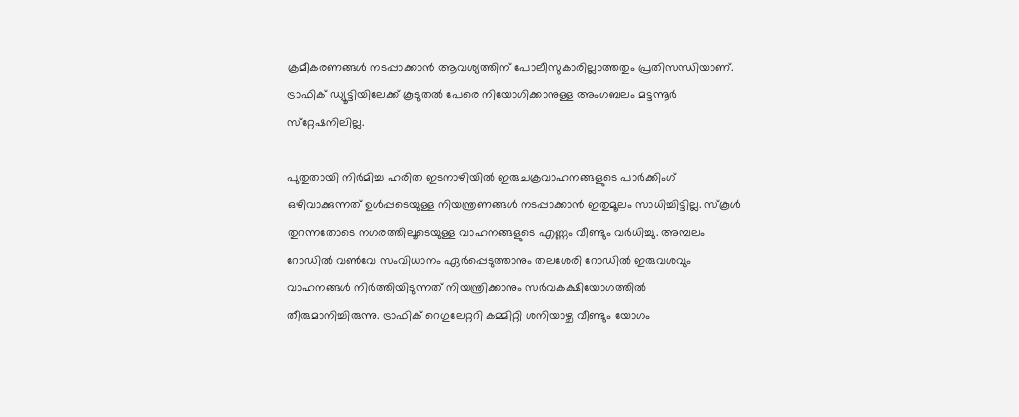ക്രമീകരണങ്ങൾ നടപ്പാക്കാൻ ആവശ്യത്തിന് പോലീസുകാരില്ലാത്തതും പ്രതിസന്ധിയാണ്. ട്രാഫിക് ഡ്യൂട്ടിയിലേക്ക് കൂടുതൽ പേരെ നിയോഗിക്കാനുള്ള അംഗബലം മട്ടന്നൂർ സ്‌റ്റേഷനിലില്ല.

പുതുതായി നിർമിച്ച ഹരിത ഇടനാഴിയിൽ ഇരുചക്രവാഹനങ്ങളുടെ പാർക്കിംഗ് ഒഴിവാക്കുന്നത് ഉൾപ്പടെയുള്ള നിയന്ത്രണങ്ങൾ നടപ്പാക്കാൻ ഇതുമൂലം സാധിച്ചിട്ടില്ല. സ്‌കൂൾ തുറന്നതോടെ നഗരത്തിലൂടെയുള്ള വാഹനങ്ങളുടെ എണ്ണം വീണ്ടും വർധിച്ചു. അമ്പലം റോഡിൽ വൺവേ സംവിധാനം ഏർപ്പെടുത്താനും തലശേരി റോഡിൽ ഇരുവശവും വാഹനങ്ങൾ നിർത്തിയിടുന്നത് നിയന്ത്രിക്കാനും സർവകക്ഷിയോഗത്തിൽ തീരുമാനിച്ചിരുന്നു. ട്രാഫിക് റെഗുലേറ്ററി കമ്മിറ്റി ശനിയാഴ്ച വീണ്ടും യോഗം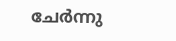ചേർന്നു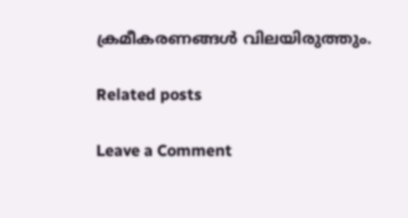ക്രമീകരണങ്ങൾ വിലയിരുത്തും.

Related posts

Leave a Comment